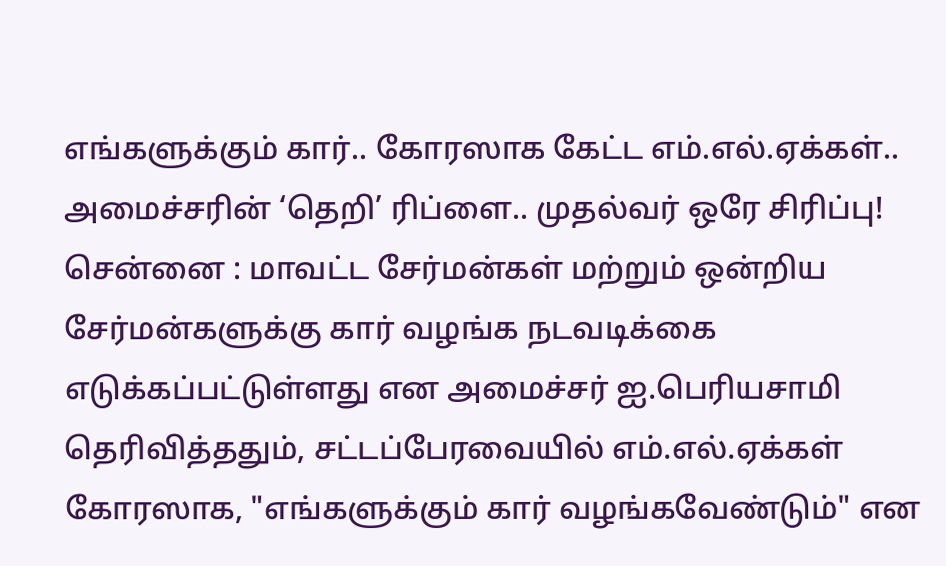எங்களுக்கும் கார்.. கோரஸாக கேட்ட எம்.எல்.ஏக்கள்.. அமைச்சரின் ‘தெறி’ ரிப்ளை.. முதல்வர் ஒரே சிரிப்பு!
சென்னை : மாவட்ட சேர்மன்கள் மற்றும் ஒன்றிய சேர்மன்களுக்கு கார் வழங்க நடவடிக்கை எடுக்கப்பட்டுள்ளது என அமைச்சர் ஐ.பெரியசாமி தெரிவித்ததும், சட்டப்பேரவையில் எம்.எல்.ஏக்கள் கோரஸாக, "எங்களுக்கும் கார் வழங்கவேண்டும்" என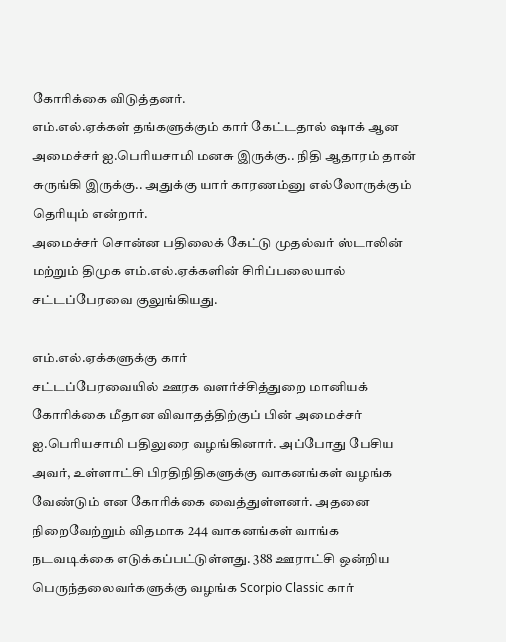கோரிக்கை விடுத்தனர்.
எம்.எல்.ஏக்கள் தங்களுக்கும் கார் கேட்டதால் ஷாக் ஆன அமைச்சர் ஐ.பெரியசாமி மனசு இருக்கு.. நிதி ஆதாரம் தான் சுருங்கி இருக்கு.. அதுக்கு யார் காரணம்னு எல்லோருக்கும் தெரியும் என்றார்.
அமைச்சர் சொன்ன பதிலைக் கேட்டு முதல்வர் ஸ்டாலின் மற்றும் திமுக எம்.எல்.ஏக்களின் சிரிப்பலையால் சட்டப்பேரவை குலுங்கியது.

எம்.எல்.ஏக்களுக்கு கார்
சட்டப்பேரவையில் ஊரக வளர்ச்சித்துறை மானியக் கோரிக்கை மீதான விவாதத்திற்குப் பின் அமைச்சர் ஐ.பெரியசாமி பதிலுரை வழங்கினார். அப்போது பேசிய அவர், உள்ளாட்சி பிரதிநிதிகளுக்கு வாகனங்கள் வழங்க வேண்டும் என கோரிக்கை வைத்துள்ளனர். அதனை நிறைவேற்றும் விதமாக 244 வாகனங்கள் வாங்க நடவடிக்கை எடுக்கப்பட்டுள்ளது. 388 ஊராட்சி ஒன்றிய பெருந்தலைவர்களுக்கு வழங்க Scorpio Classic கார்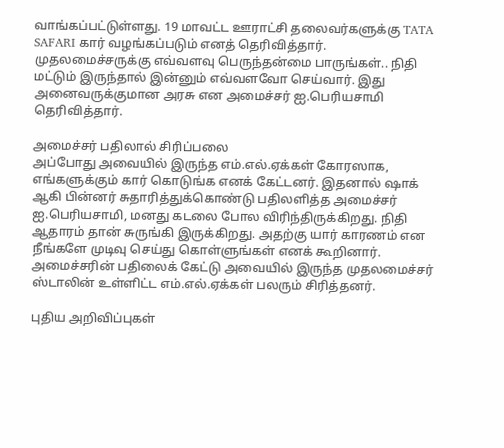வாங்கப்பட்டுள்ளது. 19 மாவட்ட ஊராட்சி தலைவர்களுக்கு TATA SAFARI கார் வழங்கப்படும் எனத் தெரிவித்தார். முதலமைச்சருக்கு எவ்வளவு பெருந்தன்மை பாருங்கள்.. நிதி மட்டும் இருந்தால் இன்னும் எவ்வளவோ செய்வார். இது அனைவருக்குமான அரசு என அமைச்சர் ஐ.பெரியசாமி தெரிவித்தார்.

அமைச்சர் பதிலால் சிரிப்பலை
அப்போது அவையில் இருந்த எம்.எல்.ஏக்கள் கோரஸாக, எங்களுக்கும் கார் கொடுங்க எனக் கேட்டனர். இதனால் ஷாக் ஆகி பின்னர் சுதாரித்துக்கொண்டு பதிலளித்த அமைச்சர் ஐ.பெரியசாமி, மனது கடலை போல விரிந்திருக்கிறது. நிதி ஆதாரம் தான் சுருங்கி இருக்கிறது. அதற்கு யார் காரணம் என நீங்களே முடிவு செய்து கொள்ளுங்கள் எனக் கூறினார். அமைச்சரின் பதிலைக் கேட்டு அவையில் இருந்த முதலமைச்சர் ஸ்டாலின் உள்ளிட்ட எம்.எல்.ஏக்கள் பலரும் சிரித்தனர்.

புதிய அறிவிப்புகள்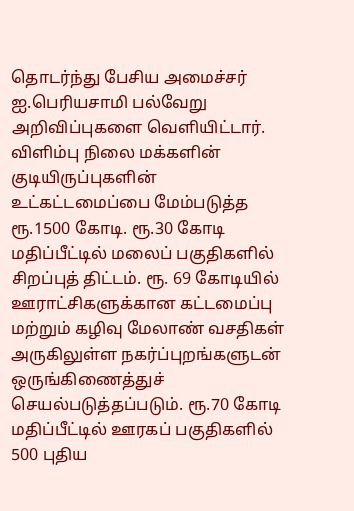தொடர்ந்து பேசிய அமைச்சர் ஐ.பெரியசாமி பல்வேறு அறிவிப்புகளை வெளியிட்டார். விளிம்பு நிலை மக்களின் குடியிருப்புகளின் உட்கட்டமைப்பை மேம்படுத்த ரூ.1500 கோடி. ரூ.30 கோடி மதிப்பீட்டில் மலைப் பகுதிகளில் சிறப்புத் திட்டம். ரூ. 69 கோடியில் ஊராட்சிகளுக்கான கட்டமைப்பு மற்றும் கழிவு மேலாண் வசதிகள் அருகிலுள்ள நகர்ப்புறங்களுடன் ஒருங்கிணைத்துச் செயல்படுத்தப்படும். ரூ.70 கோடி மதிப்பீட்டில் ஊரகப் பகுதிகளில் 500 புதிய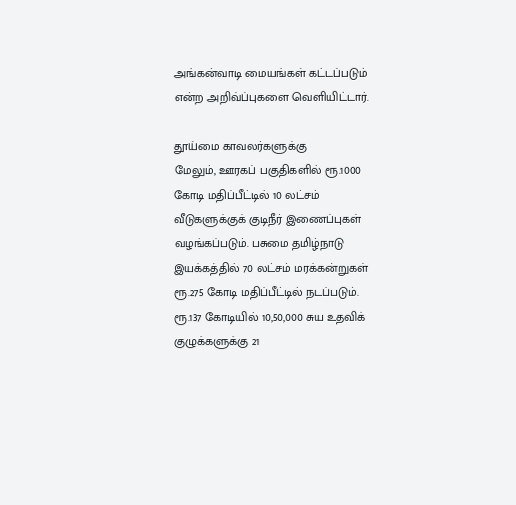அங்கன்வாடி மையங்கள் கட்டப்படும் என்ற அறிவ்ப்புகளை வெளியிட்டார்.

தூய்மை காவலர்களுக்கு
மேலும், ஊரகப் பகுதிகளில் ரூ.1000 கோடி மதிப்பீட்டில் 10 லட்சம் வீடுகளுக்குக் குடிநீர் இணைப்புகள் வழங்கப்படும். பசுமை தமிழ்நாடு இயக்கத்தில் 70 லட்சம் மரக்கன்றுகள் ரூ.275 கோடி மதிப்பீட்டில் நடப்படும். ரூ.137 கோடியில் 10,50,000 சுய உதவிக் குழுக்களுக்கு 21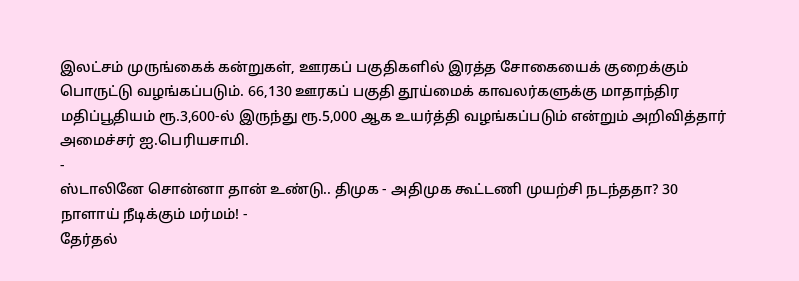இலட்சம் முருங்கைக் கன்றுகள், ஊரகப் பகுதிகளில் இரத்த சோகையைக் குறைக்கும் பொருட்டு வழங்கப்படும். 66,130 ஊரகப் பகுதி தூய்மைக் காவலர்களுக்கு மாதாந்திர மதிப்பூதியம் ரூ.3,600-ல் இருந்து ரூ.5,000 ஆக உயர்த்தி வழங்கப்படும் என்றும் அறிவித்தார் அமைச்சர் ஐ.பெரியசாமி.
-
ஸ்டாலினே சொன்னா தான் உண்டு.. திமுக - அதிமுக கூட்டணி முயற்சி நடந்ததா? 30 நாளாய் நீடிக்கும் மர்மம்! -
தேர்தல்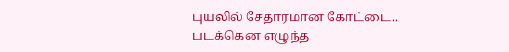புயலில் சேதாரமான கோட்டை.. படக்கென எழுந்த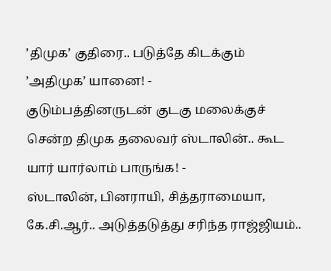’திமுக’ குதிரை.. படுத்தே கிடக்கும் ’அதிமுக’ யானை! -
குடும்பத்தினருடன் குடகு மலைக்குச் சென்ற திமுக தலைவர் ஸ்டாலின்.. கூட யார் யார்லாம் பாருங்க! -
ஸ்டாலின், பினராயி, சித்தராமையா, கே.சி.ஆர்.. அடுத்தடுத்து சரிந்த ராஜ்ஜியம்..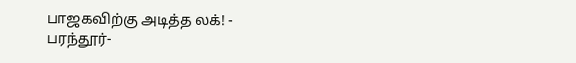பாஜகவிற்கு அடித்த லக்! -
பரந்தூர்-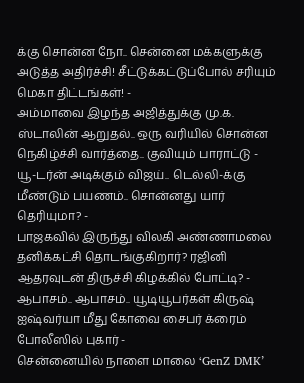க்கு சொன்ன நோ.. சென்னை மக்களுக்கு அடுத்த அதிர்ச்சி! சீட்டுக்கட்டுப்போல் சரியும் மெகா திட்டங்கள்! -
அம்மாவை இழந்த அஜித்துக்கு மு.க. ஸ்டாலின் ஆறுதல்.. ஒரு வரியில் சொன்ன நெகிழ்ச்சி வார்த்தை.. குவியும் பாராட்டு -
யூ-டர்ன் அடிக்கும் விஜய்.. டெல்லி-க்கு மீண்டும் பயணம்.. சொன்னது யார் தெரியுமா? -
பாஜகவில் இருந்து விலகி அண்ணாமலை தனிக்கட்சி தொடங்குகிறார்? ரஜினி ஆதரவுடன் திருச்சி கிழக்கில் போட்டி? -
ஆபாசம்.. ஆபாசம்.. யூடியூபர்கள் கிருஷ் ஐஷ்வர்யா மீது கோவை சைபர் க்ரைம் போலீஸில் புகார் -
சென்னையில் நாளை மாலை ‘GenZ DMK’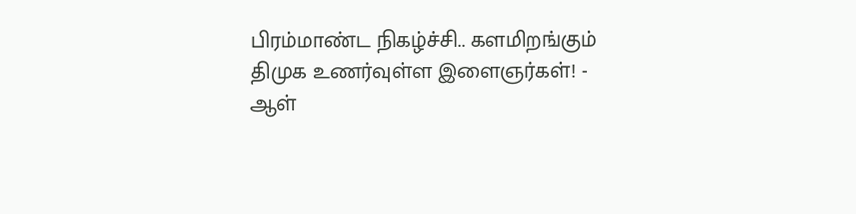பிரம்மாண்ட நிகழ்ச்சி.. களமிறங்கும் திமுக உணர்வுள்ள இளைஞர்கள்! -
ஆள்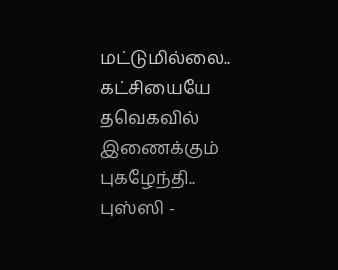மட்டுமில்லை.. கட்சியையே தவெகவில் இணைக்கும் புகழேந்தி.. புஸ்ஸி -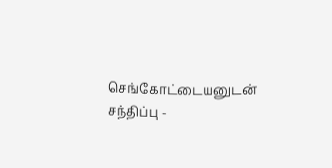செங்கோட்டையனுடன் சந்திப்பு -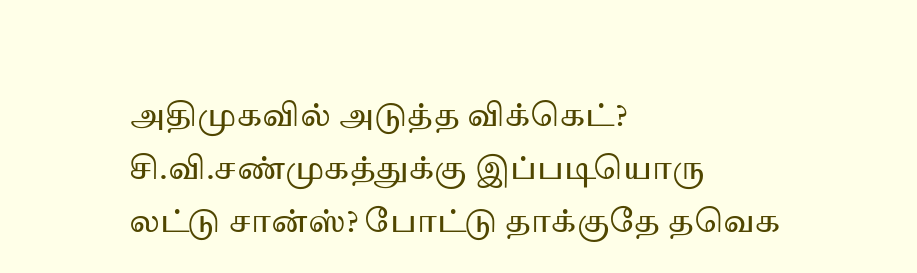அதிமுகவில் அடுத்த விக்கெட்? சி.வி.சண்முகத்துக்கு இப்படியொரு லட்டு சான்ஸ்? போட்டு தாக்குதே தவெக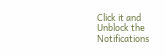Click it and Unblock the Notifications